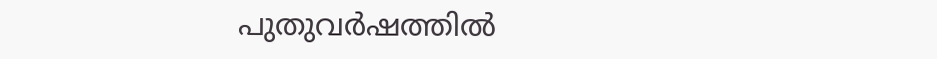പുതുവര്‍ഷത്തില്‍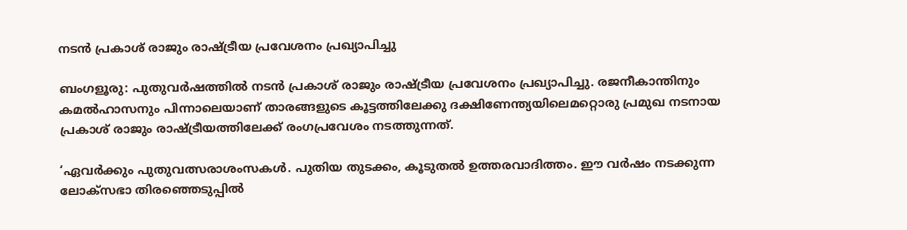നടന്‍ പ്രകാശ് രാജും രാഷ്ട്രീയ പ്രവേശനം പ്രഖ്യാപിച്ചു

ബംഗളൂരു: പുതുവര്‍ഷത്തില്‍ നടന്‍ പ്രകാശ് രാജും രാഷ്ട്രീയ പ്രവേശനം പ്രഖ്യാപിച്ചു. രജനീകാന്തിനും കമല്‍ഹാസനും പിന്നാലെയാണ് താരങ്ങളുടെ കൂട്ടത്തിലേക്കു ദക്ഷിണേന്ത്യയിലെമറ്റൊരു പ്രമുഖ നടനായ പ്രകാശ് രാജും രാഷ്ട്രീയത്തിലേക്ക് രംഗപ്രവേശം നടത്തുന്നത്.

‘ഏവര്‍ക്കും പുതുവത്സരാശംസകള്‍. പുതിയ തുടക്കം, കൂടുതല്‍ ഉത്തരവാദിത്തം. ഈ വര്‍ഷം നടക്കുന്ന ലോക്‌സഭാ തിരഞ്ഞെടുപ്പില്‍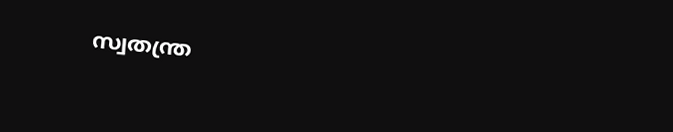സ്വതന്ത്ര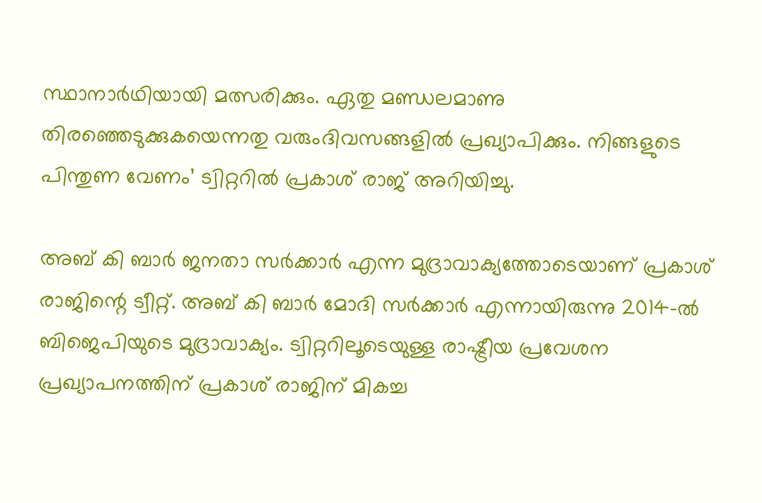സ്ഥാനാര്‍ഥിയായി മത്സരിക്കും. ഏതു മണ്ഡലമാണു തിരഞ്ഞെടുക്കുകയെന്നതു വരുംദിവസങ്ങളില്‍ പ്രഖ്യാപിക്കും. നിങ്ങളുടെ പിന്തുണ വേണം’ ട്വിറ്ററില്‍ പ്രകാശ് രാജ് അറിയിച്ചു.

അബ് കി ബാര്‍ ജനതാ സര്‍ക്കാര്‍ എന്ന മുദ്രാവാക്യത്തോടെയാണ് പ്രകാശ് രാജിന്റെ ട്വീറ്റ്. അബ് കി ബാര്‍ മോദി സര്‍ക്കാര്‍ എന്നായിരുന്നു 2014-ല്‍ ബിജെപിയുടെ മുദ്രാവാക്യം. ട്വിറ്ററിലൂടെയുള്ള രാഷ്ട്രീയ പ്രവേശന പ്രഖ്യാപനത്തിന് പ്രകാശ് രാജിന് മികച്ച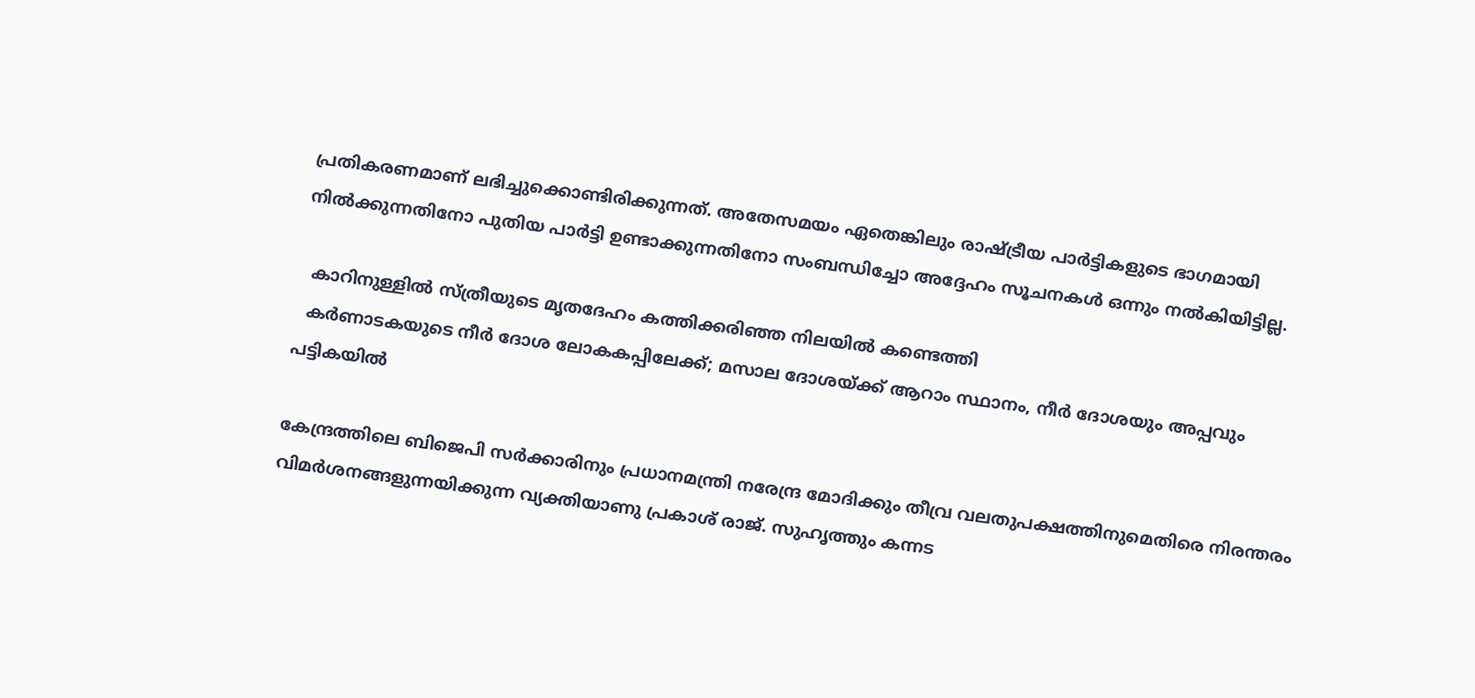പ്രതികരണമാണ് ലഭിച്ചുക്കൊണ്ടിരിക്കുന്നത്. അതേസമയം ഏതെങ്കിലും രാഷ്ട്രീയ പാര്‍ട്ടികളുടെ ഭാഗമായി നില്‍ക്കുന്നതിനോ പുതിയ പാര്‍ട്ടി ഉണ്ടാക്കുന്നതിനോ സംബന്ധിച്ചോ അദ്ദേഹം സൂചനകള്‍ ഒന്നും നല്‍കിയിട്ടില്ല.

  കാറിനുള്ളിൽ സ്ത്രീയുടെ മൃതദേഹം കത്തിക്കരിഞ്ഞ നിലയിൽ കണ്ടെത്തി
  കർണാടകയുടെ നീർ ദോശ ലോകകപ്പിലേക്ക്; മസാല ദോശയ്ക്ക് ആറാം സ്ഥാനം, നീർ ദോശയും അപ്പവും പട്ടികയിൽ

കേന്ദ്രത്തിലെ ബിജെപി സര്‍ക്കാരിനും പ്രധാനമന്ത്രി നരേന്ദ്ര മോദിക്കും തീവ്ര വലതുപക്ഷത്തിനുമെതിരെ നിരന്തരം വിമര്‍ശനങ്ങളുന്നയിക്കുന്ന വ്യക്തിയാണു പ്രകാശ് രാജ്. സുഹൃത്തും കന്നട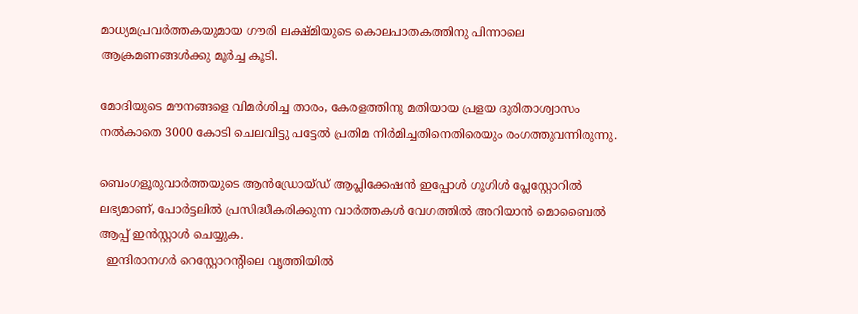മാധ്യമപ്രവര്‍ത്തകയുമായ ഗൗരി ലക്ഷ്മിയുടെ കൊലപാതകത്തിനു പിന്നാലെ ആക്രമണങ്ങള്‍ക്കു മൂര്‍ച്ച കൂടി.

മോദിയുടെ മൗനങ്ങളെ വിമര്‍ശിച്ച താരം, കേരളത്തിനു മതിയായ പ്രളയ ദുരിതാശ്വാസം നല്‍കാതെ 3000 കോടി ചെലവിട്ടു പട്ടേല്‍ പ്രതിമ നിര്‍മിച്ചതിനെതിരെയും രംഗത്തുവന്നിരുന്നു.

ബെംഗളൂരുവാർത്തയുടെ ആൻഡ്രോയ്ഡ് ആപ്ലിക്കേഷൻ ഇപ്പോൾ ഗൂഗിൾ പ്ലേസ്റ്റോറിൽ ലഭ്യമാണ്, പോർട്ടലിൽ പ്രസിദ്ധീകരിക്കുന്ന വാർത്തകൾ വേഗത്തിൽ അറിയാൻ മൊബൈൽ ആപ്പ് ഇൻസ്റ്റാൾ ചെയ്യുക.
  ഇന്ദിരാനഗർ റെസ്റ്റോറന്റിലെ വൃത്തിയിൽ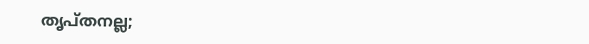തൃപ്തനല്ല;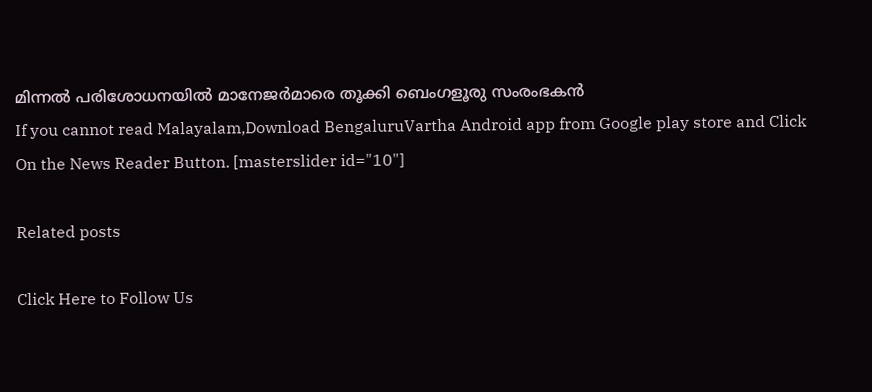മിന്നൽ പരിശോധനയിൽ മാനേജർമാരെ തൂക്കി ബെംഗളൂരു സംരംഭകൻ
If you cannot read Malayalam,Download BengaluruVartha Android app from Google play store and Click On the News Reader Button. [masterslider id="10"]

Related posts

Click Here to Follow Us